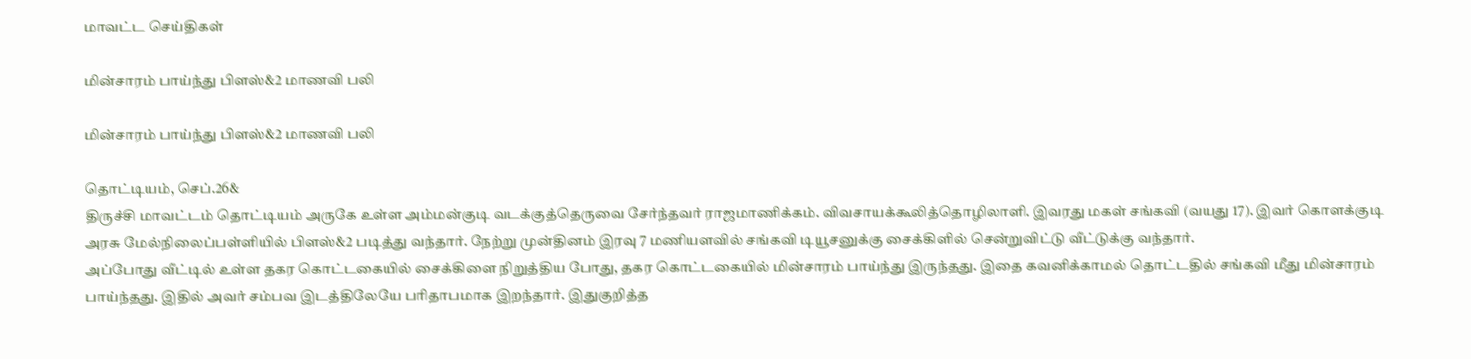மாவட்ட செய்திகள்

மின்சாரம் பாய்ந்து பிளஸ்&2 மாணவி பலி

மின்சாரம் பாய்ந்து பிளஸ்&2 மாணவி பலி

தொட்டியம், செப்.26&
திருச்சி மாவட்டம் தொட்டியம் அருகே உள்ள அம்மன்குடி வடக்குத்தெருவை சேர்ந்தவர் ராஜமாணிக்கம். விவசாயக்கூலித்தொழிலாளி. இவரது மகள் சங்கவி (வயது 17). இவர் கொளக்குடி அரசு மேல்நிலைப்பள்ளியில் பிளஸ்&2 படித்து வந்தார். நேற்று முன்தினம் இரவு 7 மணியளவில் சங்கவி டியூசனுக்கு சைக்கிளில் சென்றுவிட்டு வீட்டுக்கு வந்தார்.
அப்போது வீட்டில் உள்ள தகர கொட்டகையில் சைக்கிளை நிறுத்திய போது, தகர கொட்டகையில் மின்சாரம் பாய்ந்து இருந்தது. இதை கவனிக்காமல் தொட்டதில் சங்கவி மீது மின்சாரம் பாய்ந்தது. இதில் அவர் சம்பவ இடத்திலேயே பரிதாபமாக இறந்தார். இதுகுறித்த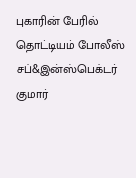புகாரின் பேரில் தொட்டியம் போலீஸ் சப்&இன்ஸ்பெக்டர் குமார்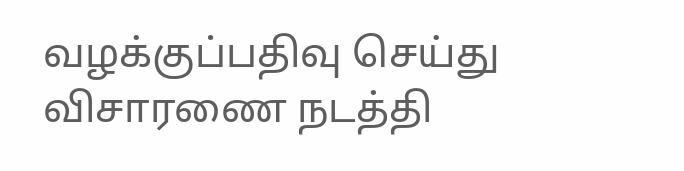வழக்குப்பதிவு செய்து விசாரணை நடத்தி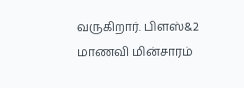வருகிறார். பிளஸ்&2 மாணவி மின்சாரம்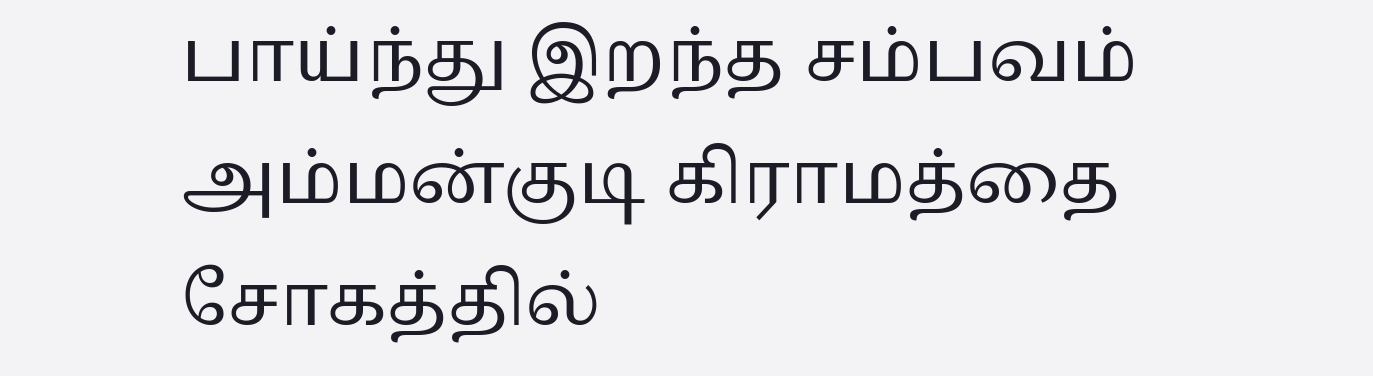பாய்ந்து இறந்த சம்பவம் அம்மன்குடி கிராமத்தை சோகத்தில்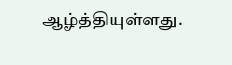ஆழ்த்தியுள்ளது.